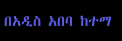በአዲስ አበባ ከተማ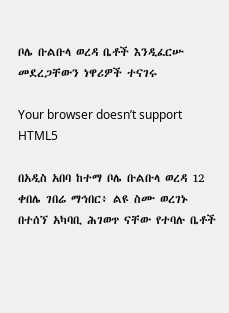ቦሌ ቡልቡላ ወረዳ ቤቶች እንዲፈርሡ መደረጋቸውን ነዋሪዎች ተናገሩ

Your browser doesn’t support HTML5

በአዲስ አበባ ከተማ ቦሌ ቡልቡላ ወረዳ 12 ቀበሌ ገበሬ ማኅበር፥ ልዩ ስሙ ወረገኑ በተሰኘ አካባቢ ሕገወጥ ናቸው የተባሉ ቤቶች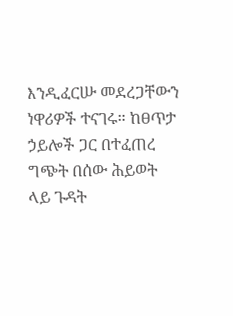እንዲፈርሡ መደረጋቸውን ነዋሪዎች ተናገሩ። ከፀጥታ ኃይሎች ጋር በተፈጠረ ግጭት በሰው ሕይወት ላይ ጉዳት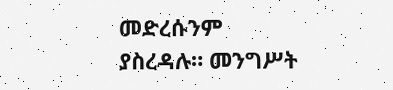መድረሱንም ያስረዳሉ። መንግሥት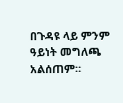በጉዳዩ ላይ ምንም ዓይነት መግለጫ አልሰጠም።